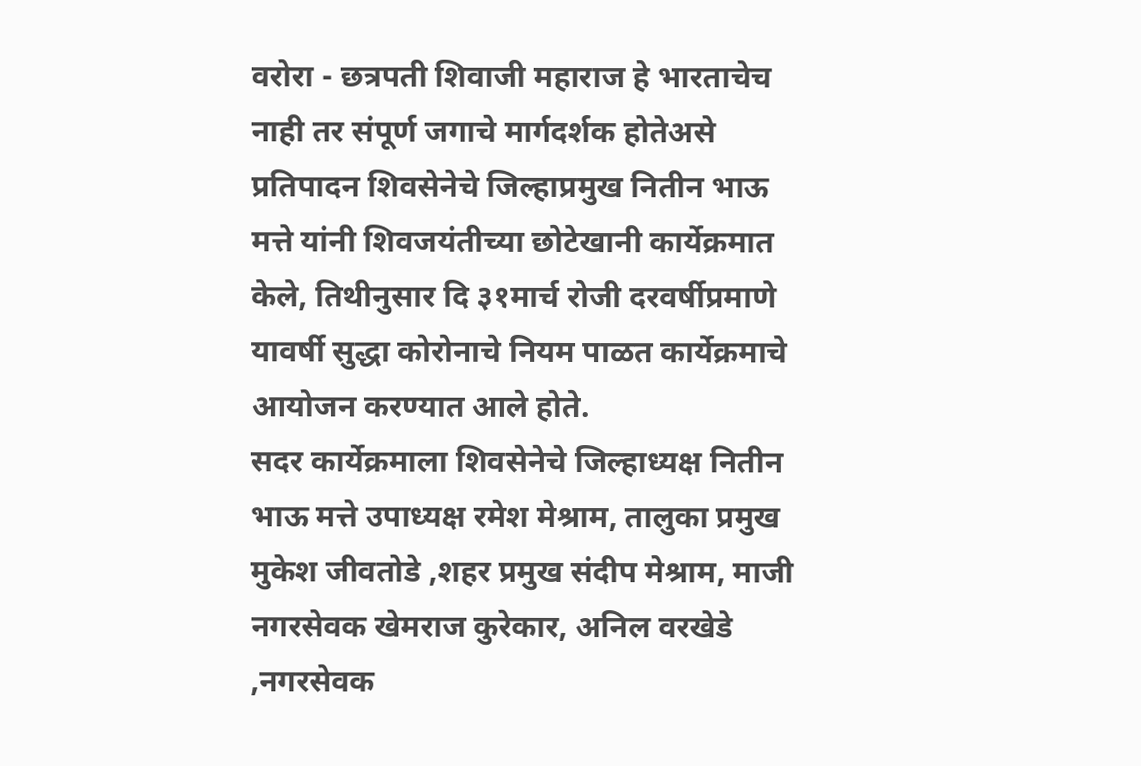वरोरा - छत्रपती शिवाजी महाराज हे भारताचेच नाही तर संपूर्ण जगाचे मार्गदर्शक होतेअसे प्रतिपादन शिवसेनेचे जिल्हाप्रमुख नितीन भाऊ मत्ते यांनी शिवजयंतीच्या छोटेखानी कार्येक्रमात केले, तिथीनुसार दि ३१मार्च रोजी दरवर्षीप्रमाणे यावर्षी सुद्धा कोरोनाचे नियम पाळत कार्येक्रमाचे आयोजन करण्यात आले होते.
सदर कार्येक्रमाला शिवसेनेचे जिल्हाध्यक्ष नितीन भाऊ मत्ते उपाध्यक्ष रमेश मेश्राम, तालुका प्रमुख मुकेश जीवतोडे ,शहर प्रमुख संदीप मेश्राम, माजी नगरसेवक खेमराज कुरेकार, अनिल वरखेडे ,नगरसेवक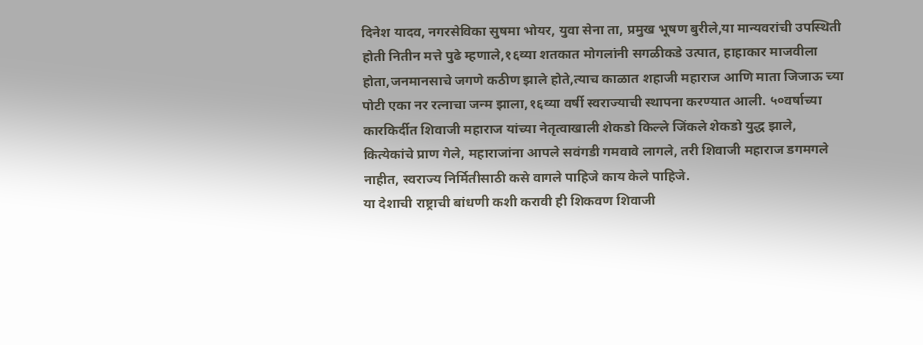दिनेश यादव, नगरसेविका सुषमा भोयर, युवा सेना ता, प्रमुख भूषण बुरीले,या मान्यवरांची उपस्थिती होती नितीन मत्ते पुढे म्हणाले,१६व्या शतकात मोगलांनी सगळीकडे उत्पात, हाहाकार माजवीला होता,जनमानसाचे जगणे कठीण झाले होते,त्याच काळात शहाजी महाराज आणि माता जिजाऊ च्या पोटी एका नर रत्नाचा जन्म झाला,१६व्या वर्षी स्वराज्याची स्थापना करण्यात आली. ५०वर्षाच्या कारकिर्दीत शिवाजी महाराज यांच्या नेतृत्वाखाली शेकडो किल्ले जिंकले शेकडो युद्ध झाले, कित्येकांचे प्राण गेले, महाराजांना आपले सवंगडी गमवावे लागले, तरी शिवाजी महाराज डगमगले नाहीत, स्वराज्य निर्मितीसाठी कसे वागले पाहिजे काय केले पाहिजे.
या देशाची राष्ट्राची बांधणी कशी करावी ही शिकवण शिवाजी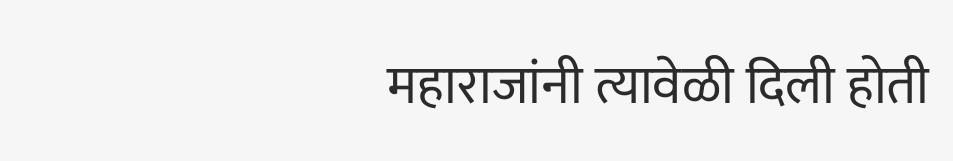महाराजांनी त्यावेळी दिली होती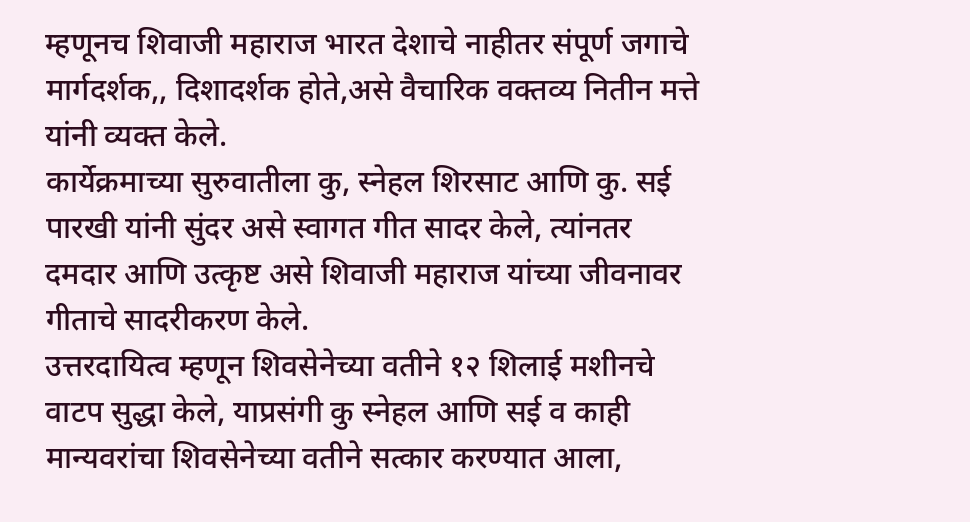म्हणूनच शिवाजी महाराज भारत देशाचे नाहीतर संपूर्ण जगाचे मार्गदर्शक,, दिशादर्शक होते,असे वैचारिक वक्तव्य नितीन मत्ते यांनी व्यक्त केले.
कार्येक्रमाच्या सुरुवातीला कु, स्नेहल शिरसाट आणि कु. सई पारखी यांनी सुंदर असे स्वागत गीत सादर केले, त्यांनतर दमदार आणि उत्कृष्ट असे शिवाजी महाराज यांच्या जीवनावर गीताचे सादरीकरण केले.
उत्तरदायित्व म्हणून शिवसेनेच्या वतीने १२ शिलाई मशीनचे वाटप सुद्धा केले, याप्रसंगी कु स्नेहल आणि सई व काही मान्यवरांचा शिवसेनेच्या वतीने सत्कार करण्यात आला,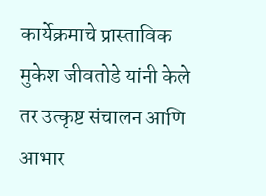कार्येक्रमाचे प्रास्ताविक मुकेश जीवतोडे यांनी केले तर उत्कृष्ट संचालन आणि आभार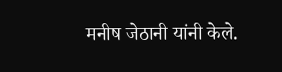मनीष जेठानी यांनी केले.